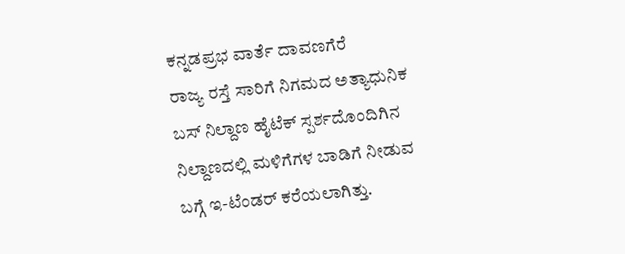ಕನ್ನಡಪ್ರಭ ವಾರ್ತೆ ದಾವಣಗೆರೆ
ರಾಜ್ಯ ರಸ್ತೆ ಸಾರಿಗೆ ನಿಗಮದ ಅತ್ಯಾಧುನಿಕ ಬಸ್ ನಿಲ್ದಾಣ ಹೈಟೆಕ್ ಸ್ಪರ್ಶದೊಂದಿಗಿನ ನಿಲ್ದಾಣದಲ್ಲಿ ಮಳಿಗೆಗಳ ಬಾಡಿಗೆ ನೀಡುವ ಬಗ್ಗೆ ಇ-ಟೆಂಡರ್ ಕರೆಯಲಾಗಿತ್ತು.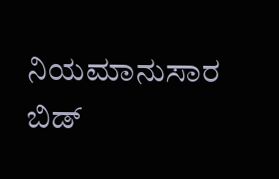ನಿಯಮಾನುಸಾರ ಬಿಡ್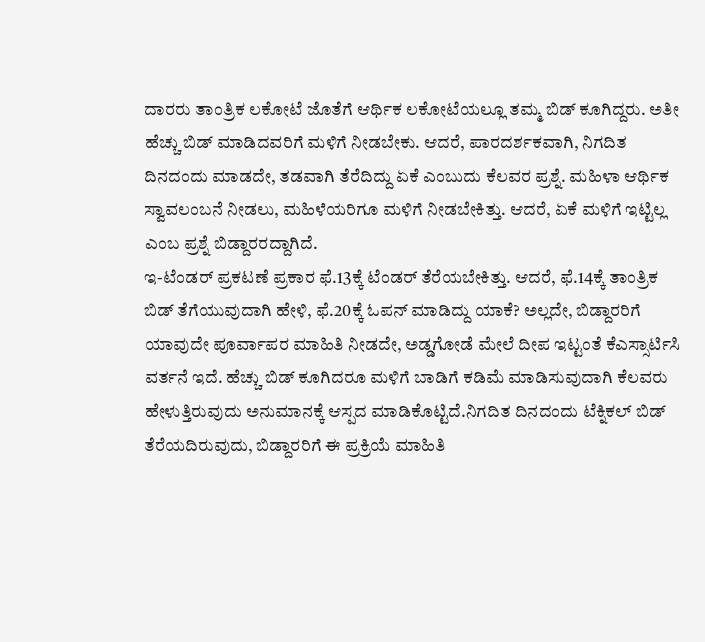ದಾರರು ತಾಂತ್ರಿಕ ಲಕೋಟೆ ಜೊತೆಗೆ ಆರ್ಥಿಕ ಲಕೋಟೆಯಲ್ಲೂ ತಮ್ಮ ಬಿಡ್ ಕೂಗಿದ್ದರು. ಅತೀ ಹೆಚ್ಚು ಬಿಡ್ ಮಾಡಿದವರಿಗೆ ಮಳಿಗೆ ನೀಡಬೇಕು. ಆದರೆ, ಪಾರದರ್ಶಕವಾಗಿ, ನಿಗದಿತ ದಿನದಂದು ಮಾಡದೇ, ತಡವಾಗಿ ತೆರೆದಿದ್ದು ಏಕೆ ಎಂಬುದು ಕೆಲವರ ಪ್ರಶ್ನೆ. ಮಹಿಳಾ ಆರ್ಥಿಕ ಸ್ವಾವಲಂಬನೆ ನೀಡಲು, ಮಹಿಳೆಯರಿಗೂ ಮಳಿಗೆ ನೀಡಬೇಕಿತ್ತು. ಆದರೆ, ಏಕೆ ಮಳಿಗೆ ಇಟ್ಟಿಲ್ಲ ಎಂಬ ಪ್ರಶ್ನೆ ಬಿಡ್ದಾರರದ್ದಾಗಿದೆ.
ಇ-ಟೆಂಡರ್ ಪ್ರಕಟಣೆ ಪ್ರಕಾರ ಫೆ.13ಕ್ಕೆ ಟೆಂಡರ್ ತೆರೆಯಬೇಕಿತ್ತು. ಆದರೆ, ಫೆ.14ಕ್ಕೆ ತಾಂತ್ರಿಕ ಬಿಡ್ ತೆಗೆಯುವುದಾಗಿ ಹೇಳಿ, ಫೆ.20ಕ್ಕೆ ಓಪನ್ ಮಾಡಿದ್ದು ಯಾಕೆ? ಅಲ್ಲದೇ, ಬಿಡ್ದಾರರಿಗೆ ಯಾವುದೇ ಪೂರ್ವಾಪರ ಮಾಹಿತಿ ನೀಡದೇ, ಅಡ್ಡಗೋಡೆ ಮೇಲೆ ದೀಪ ಇಟ್ಟಂತೆ ಕೆಎಸ್ಸಾರ್ಟಿಸಿ ವರ್ತನೆ ಇದೆ. ಹೆಚ್ಚು ಬಿಡ್ ಕೂಗಿದರೂ ಮಳಿಗೆ ಬಾಡಿಗೆ ಕಡಿಮೆ ಮಾಡಿಸುವುದಾಗಿ ಕೆಲವರು ಹೇಳುತ್ತಿರುವುದು ಅನುಮಾನಕ್ಕೆ ಆಸ್ಪದ ಮಾಡಿಕೊಟ್ಟಿದೆ.ನಿಗದಿತ ದಿನದಂದು ಟೆಕ್ನಿಕಲ್ ಬಿಡ್ ತೆರೆಯದಿರುವುದು, ಬಿಡ್ದಾರರಿಗೆ ಈ ಪ್ರಕ್ರಿಯೆ ಮಾಹಿತಿ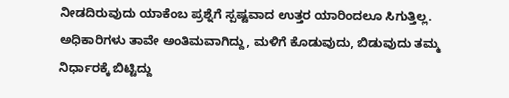ನೀಡದಿರುವುದು ಯಾಕೆಂಬ ಪ್ರಶ್ನೆಗೆ ಸ್ಪಷ್ಟವಾದ ಉತ್ತರ ಯಾರಿಂದಲೂ ಸಿಗುತ್ತಿಲ್ಲ. ಅಧಿಕಾರಿಗಳು ತಾವೇ ಅಂತಿಮವಾಗಿದ್ದು, ಮಳಿಗೆ ಕೊಡುವುದು, ಬಿಡುವುದು ತಮ್ಮ ನಿರ್ಧಾರಕ್ಕೆ ಬಿಟ್ಟಿದ್ದು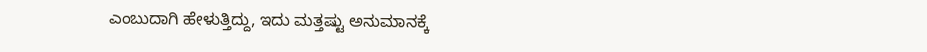ಎಂಬುದಾಗಿ ಹೇಳುತ್ತಿದ್ದು, ಇದು ಮತ್ತಷ್ಟು ಅನುಮಾನಕ್ಕೆ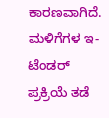ಕಾರಣವಾಗಿದೆ. ಮಳಿಗೆಗಳ ಇ-ಟೆಂಡರ್ ಪ್ರಕ್ರಿಯೆ ತಡೆ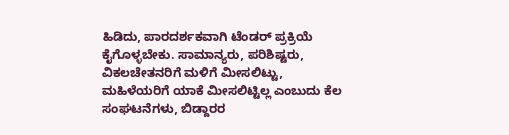ಹಿಡಿದು, ಪಾರದರ್ಶಕವಾಗಿ ಟೆಂಡರ್ ಪ್ರಕ್ರಿಯೆ ಕೈಗೊಳ್ಳಬೇಕು. ಸಾಮಾನ್ಯರು, ಪರಿಶಿಷ್ಟರು, ವಿಕಲಚೇತನರಿಗೆ ಮಳಿಗೆ ಮೀಸಲಿಟ್ಟು, ಮಹಿಳೆಯರಿಗೆ ಯಾಕೆ ಮೀಸಲಿಟ್ಟಿಲ್ಲ ಎಂಬುದು ಕೆಲ ಸಂಘಟನೆಗಳು, ಬಿಡ್ದಾರರ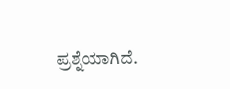ಪ್ರಶ್ನೆಯಾಗಿದೆ.